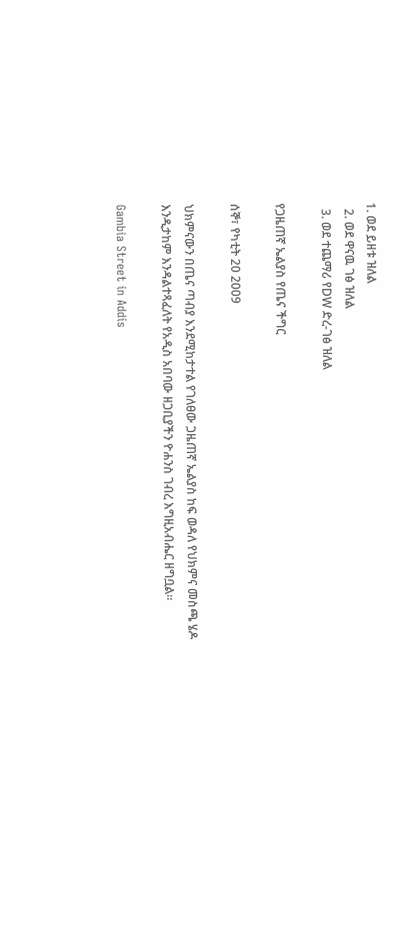1. ወደ ይዘቱ ዝለል
  2. ወደ ዋናዉ ገፅ ዝለል
  3. ወደ ተጨማሪ የDW ድረ-ገፅ ዝለል

የጋዜጠኛ ኤልያስ የጤና ችግር

ሰኞ፣ የካቲት 20 2009

ህክምናውን በጤና ጣብያ እንደሚከታተል የገለፀው ጋዜጠኛ ኤልያስ ከፍ ወዳለ የህክምና መስጫ ሄዶ እንዲታከም እንዳልተጻፈለት የአዲስ አበባው ዘጋቢያችን ዮሐንስ ገብረ እግዚአብሔር ዘግቧል።

Gambia Street in Addis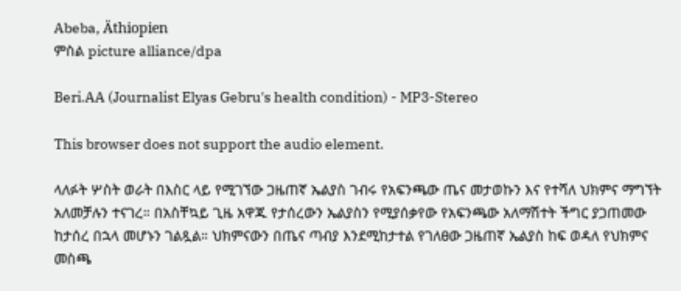Abeba, Äthiopien
ምስል picture alliance/dpa

Beri.AA (Journalist Elyas Gebru's health condition) - MP3-Stereo

This browser does not support the audio element.

ላለፉት ሦስት ወራት በእስር ላይ የሚገኘው ጋዜጠኛ ኤልያስ ገብሩ የአፍንጫው ጤና መታወኩን እና የተሻለ ህክምና ማግኘት አለመቻሉን ተናገረ። በአስቸኳይ ጊዜ አዋጁ የታሰረውን ኤልያስን የሚያሰቃየው የአፍንጫው አለማሽተት ችግር ያጋጠመው ከታሰረ በኋላ መሆኑን ገልጿል። ህክምናውን በጤና ጣብያ እንደሚከታተል የገለፀው ጋዜጠኛ ኤልያስ ከፍ ወዳለ የህክምና መስጫ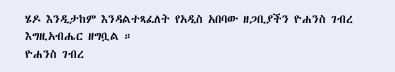ሄዶ እንዲታከም እንዳልተጻፈለት የአዲስ አበባው ዘጋቢያችን ዮሐንስ ገብረ እግዚአብሔር ዘግቧል ።
ዮሐንስ ገብረ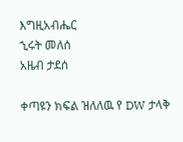እግዚአብሔር
ኂሩት መለሰ
አዜብ ታደሰ

ቀጣዩን ክፍል ዝለለዉ የ DW ታላቅ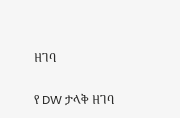ዘገባ

የ DW ታላቅ ዘገባ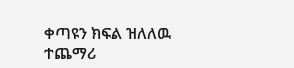ቀጣዩን ክፍል ዝለለዉ ተጨማሪ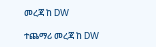መረጃ ከ DW

ተጨማሪ መረጃ ከ DW